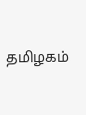தமிழகம்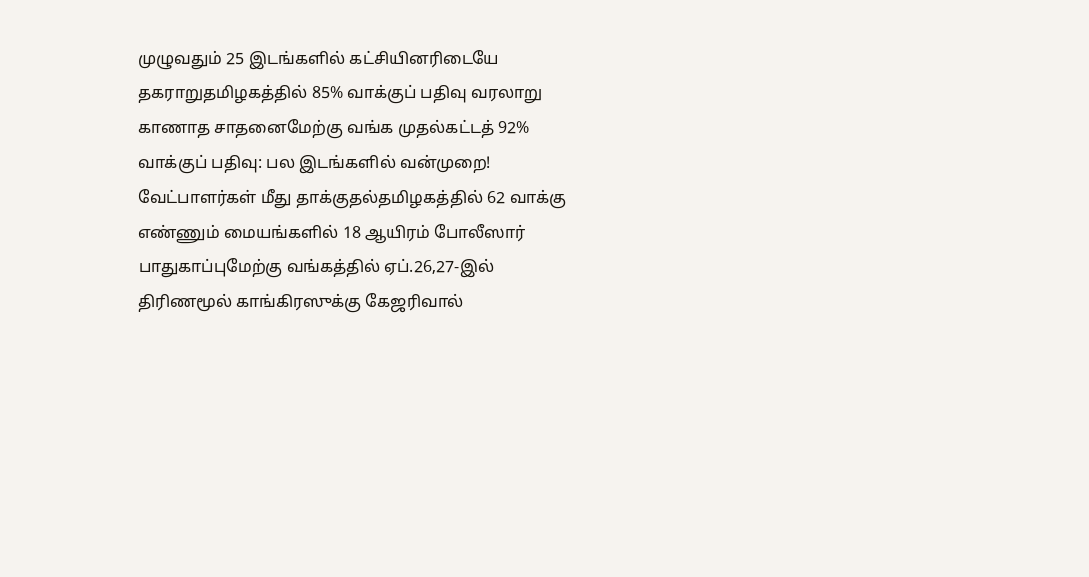முழுவதும் 25 இடங்களில் கட்சியினரிடையே தகராறுதமிழகத்தில் 85% வாக்குப் பதிவு வரலாறு காணாத சாதனைமேற்கு வங்க முதல்கட்டத் 92% வாக்குப் பதிவு: பல இடங்களில் வன்முறை! வேட்பாளர்கள் மீது தாக்குதல்தமிழகத்தில் 62 வாக்கு எண்ணும் மையங்களில் 18 ஆயிரம் போலீஸார் பாதுகாப்புமேற்கு வங்கத்தில் ஏப்.26,27-இல் திரிணமூல் காங்கிரஸுக்கு கேஜரிவால்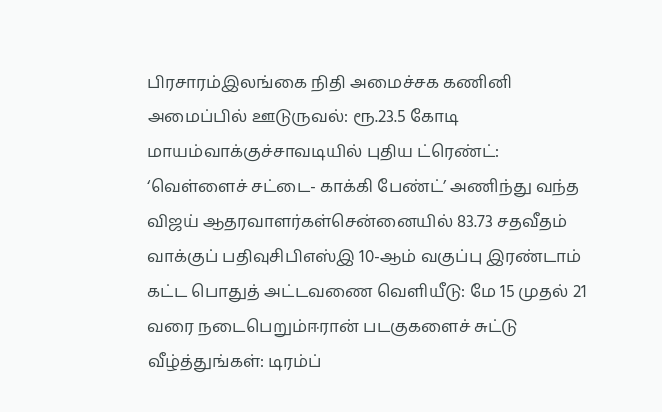பிரசாரம்இலங்கை நிதி அமைச்சக கணினி அமைப்பில் ஊடுருவல்: ரூ.23.5 கோடி மாயம்வாக்குச்சாவடியில் புதிய ட்ரெண்ட்: ‘வெள்ளைச் சட்டை- காக்கி பேண்ட்’ அணிந்து வந்த விஜய் ஆதரவாளர்கள்சென்னையில் 83.73 சதவீதம் வாக்குப் பதிவுசிபிஎஸ்இ 10-ஆம் வகுப்பு இரண்டாம் கட்ட பொதுத் அட்டவணை வெளியீடு: மே 15 முதல் 21 வரை நடைபெறும்ஈரான் படகுகளைச் சுட்டு வீழ்த்துங்கள்: டிரம்ப்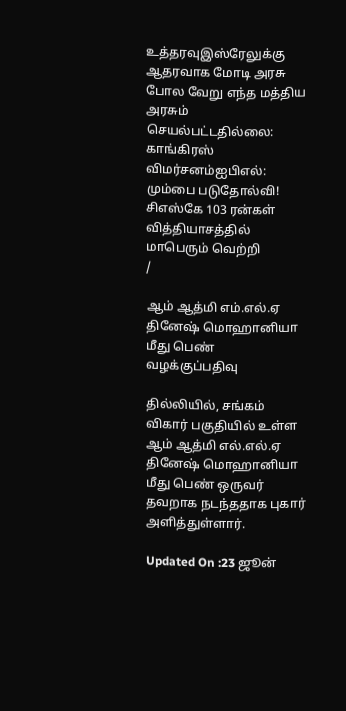உத்தரவுஇஸ்ரேலுக்கு ஆதரவாக மோடி அரசு போல வேறு எந்த மத்திய அரசும் செயல்பட்டதில்லை: காங்கிரஸ் விமர்சனம்ஐபிஎல்: மும்பை படுதோல்வி! சிஎஸ்கே 103 ரன்கள் வித்தியாசத்தில் மாபெரும் வெற்றி
/

ஆம் ஆத்மி எம்.எல்.ஏ தினேஷ் மொஹானியா மீது பெண் வழக்குப்பதிவு

தில்லியில், சங்கம் விகார் பகுதியில் உள்ள ஆம் ஆத்மி எல்.எல்.ஏ தினேஷ் மொஹானியா மீது பெண் ஒருவர் தவறாக நடந்ததாக புகார் அளித்துள்ளார்.

Updated On :23 ஜூன்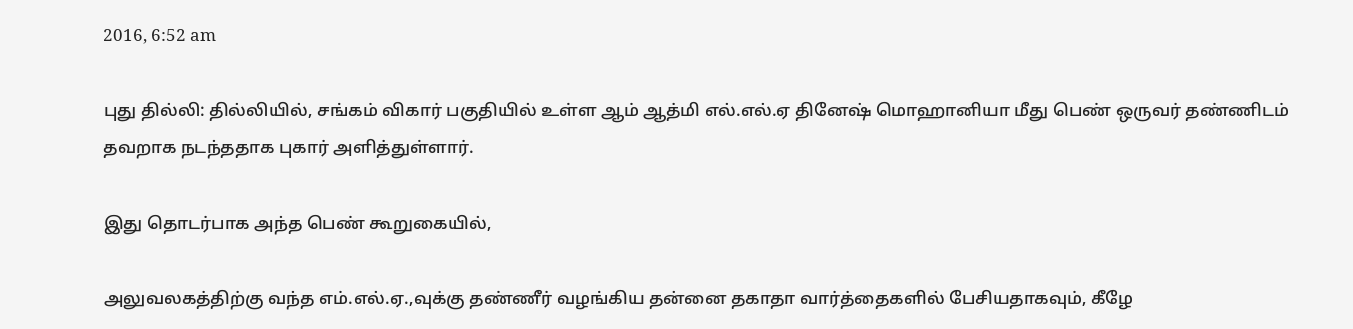2016, 6:52 am

புது தில்லி: தில்லியில், சங்கம் விகார் பகுதியில் உள்ள ஆம் ஆத்மி எல்.எல்.ஏ தினேஷ் மொஹானியா மீது பெண் ஒருவர் தண்ணிடம் தவறாக நடந்ததாக புகார் அளித்துள்ளார்.

இது தொடர்பாக அந்த பெண் கூறுகையில்,

அலுவலகத்திற்கு வந்த எம்.எல்.ஏ.,வுக்கு தண்ணீர் வழங்கிய தன்னை தகாதா வார்த்தைகளில் பேசியதாகவும், கீழே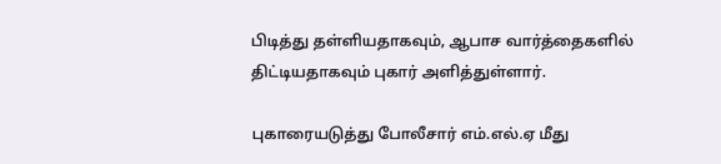பிடித்து தள்ளியதாகவும், ஆபாச வார்த்தைகளில் திட்டியதாகவும் புகார் அளித்துள்ளார்.

புகாரையடுத்து போலீசார் எம்.எல்.ஏ மீது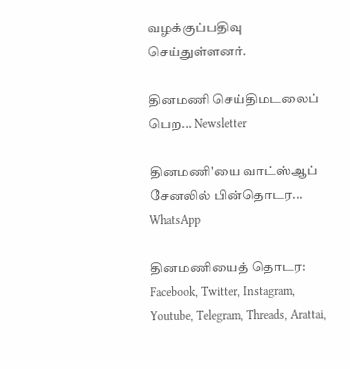வழக்குப்பதிவு செய்துள்ளனர்.

தினமணி செய்திமடலைப் பெற... Newsletter

தினமணி'யை வாட்ஸ்ஆப் சேனலில் பின்தொடர... WhatsApp

தினமணியைத் தொடர: Facebook, Twitter, Instagram, Youtube, Telegram, Threads, Arattai,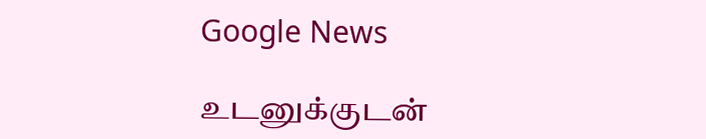Google News

உடனுக்குடன்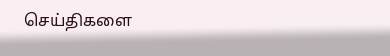செய்திகளை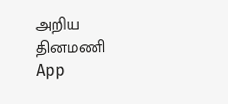அறிய தினமணி App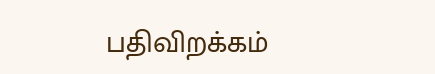பதிவிறக்கம்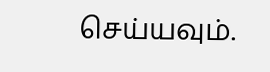செய்யவும்.